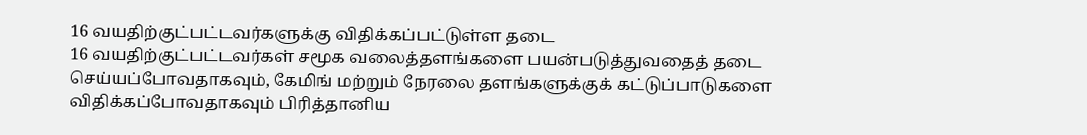16 வயதிற்குட்பட்டவர்களுக்கு விதிக்கப்பட்டுள்ள தடை
16 வயதிற்குட்பட்டவர்கள் சமூக வலைத்தளங்களை பயன்படுத்துவதைத் தடை செய்யப்போவதாகவும், கேமிங் மற்றும் நேரலை தளங்களுக்குக் கட்டுப்பாடுகளை விதிக்கப்போவதாகவும் பிரித்தானிய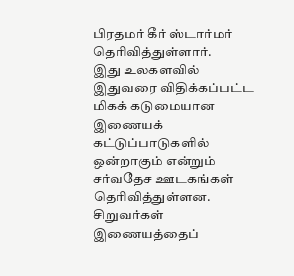பிரதமர் கீர் ஸ்டார்மர் தெரிவித்துள்ளார்.
இது உலகளவில் இதுவரை விதிக்கப்பட்ட மிகக் கடுமையான இணையக் கட்டுப்பாடுகளில் ஒன்றாகும் என்றும் சர்வதேச ஊடகங்கள் தெரிவித்துள்ளன.
சிறுவர்கள் இணையத்தைப்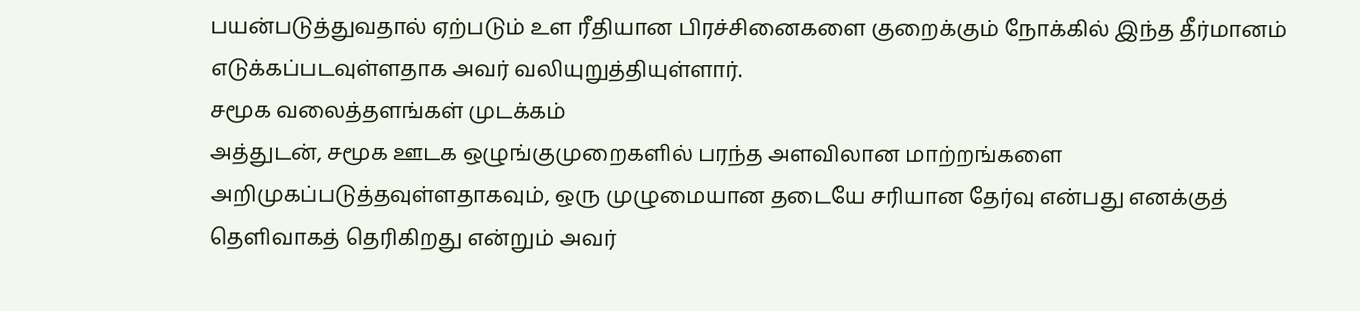பயன்படுத்துவதால் ஏற்படும் உள ரீதியான பிரச்சினைகளை குறைக்கும் நோக்கில் இந்த தீர்மானம் எடுக்கப்படவுள்ளதாக அவர் வலியுறுத்தியுள்ளார்.
சமூக வலைத்தளங்கள் முடக்கம்
அத்துடன், சமூக ஊடக ஒழுங்குமுறைகளில் பரந்த அளவிலான மாற்றங்களை அறிமுகப்படுத்தவுள்ளதாகவும், ஒரு முழுமையான தடையே சரியான தேர்வு என்பது எனக்குத் தெளிவாகத் தெரிகிறது என்றும் அவர்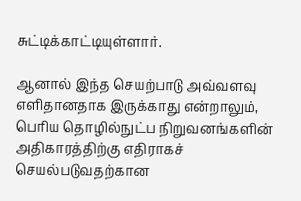சுட்டிக்காட்டியுள்ளார்.

ஆனால் இந்த செயற்பாடு அவ்வளவு எளிதானதாக இருக்காது என்றாலும், பெரிய தொழில்நுட்ப நிறுவனங்களின் அதிகாரத்திற்கு எதிராகச் செயல்படுவதற்கான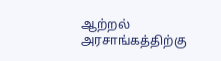ஆற்றல் அரசாங்கத்திற்கு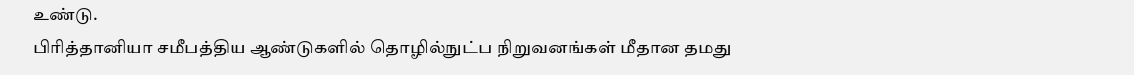உண்டு.
பிரித்தானியா சமீபத்திய ஆண்டுகளில் தொழில்நுட்ப நிறுவனங்கள் மீதான தமது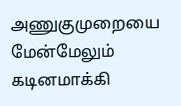அணுகுமுறையை மேன்மேலும் கடினமாக்கி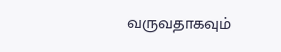வருவதாகவும்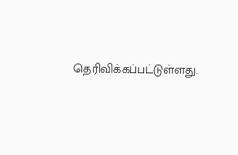தெரிவிக்கப்பட்டுள்ளது.